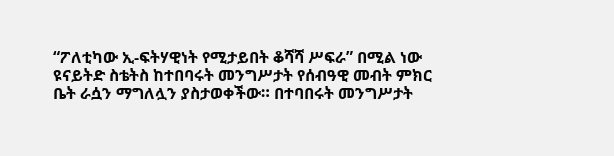“ፖለቲካው ኢ-ፍትሃዊነት የሚታይበት ቆሻሻ ሥፍራ” በሚል ነው ዩናይትድ ስቴትስ ከተበባሩት መንግሥታት የሰብዓዊ መብት ምክር ቤት ራሷን ማግለሏን ያስታወቀችው። በተባበሩት መንግሥታት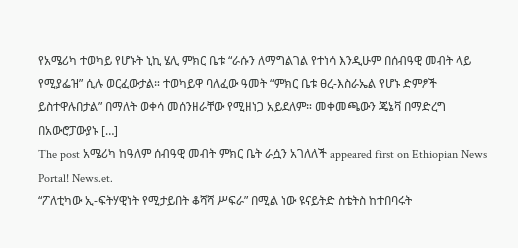የአሜሪካ ተወካይ የሆኑት ኒኪ ሄሊ ምክር ቤቱ “ራሱን ለማግልገል የተነሳ እንዲሁም በሰብዓዊ መብት ላይ የሚያፌዝ” ሲሉ ወርፈውታል። ተወካይዋ ባለፈው ዓመት “ምክር ቤቱ ፀረ-እስራኤል የሆኑ ድምፆች ይስተዋሉበታል” በማለት ወቀሳ መሰንዘራቸው የሚዘነጋ አይደለም። መቀመጫውን ጄኔቫ በማድረግ በአውሮፓውያኑ […]
The post አሜሪካ ከዓለም ሰብዓዊ መብት ምክር ቤት ራሷን አገለለች appeared first on Ethiopian News Portal! News.et.
“ፖለቲካው ኢ-ፍትሃዊነት የሚታይበት ቆሻሻ ሥፍራ” በሚል ነው ዩናይትድ ስቴትስ ከተበባሩት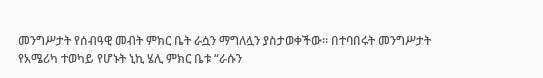መንግሥታት የሰብዓዊ መብት ምክር ቤት ራሷን ማግለሏን ያስታወቀችው። በተባበሩት መንግሥታት የአሜሪካ ተወካይ የሆኑት ኒኪ ሄሊ ምክር ቤቱ “ራሱን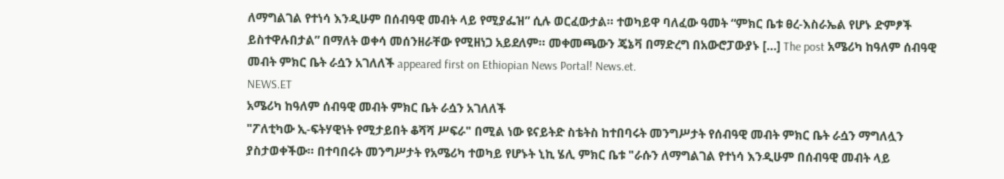ለማግልገል የተነሳ እንዲሁም በሰብዓዊ መብት ላይ የሚያፌዝ” ሲሉ ወርፈውታል። ተወካይዋ ባለፈው ዓመት “ምክር ቤቱ ፀረ-እስራኤል የሆኑ ድምፆች ይስተዋሉበታል” በማለት ወቀሳ መሰንዘራቸው የሚዘነጋ አይደለም። መቀመጫውን ጄኔቫ በማድረግ በአውሮፓውያኑ […] The post አሜሪካ ከዓለም ሰብዓዊ መብት ምክር ቤት ራሷን አገለለች appeared first on Ethiopian News Portal! News.et.
NEWS.ET
አሜሪካ ከዓለም ሰብዓዊ መብት ምክር ቤት ራሷን አገለለች
"ፖለቲካው ኢ-ፍትሃዊነት የሚታይበት ቆሻሻ ሥፍራ" በሚል ነው ዩናይትድ ስቴትስ ከተበባሩት መንግሥታት የሰብዓዊ መብት ምክር ቤት ራሷን ማግለሏን ያስታወቀችው። በተባበሩት መንግሥታት የአሜሪካ ተወካይ የሆኑት ኒኪ ሄሊ ምክር ቤቱ "ራሱን ለማግልገል የተነሳ እንዲሁም በሰብዓዊ መብት ላይ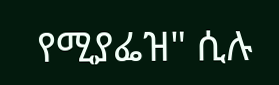የሚያፌዝ" ሲሉ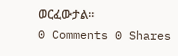ወርፈውታል።
0 Comments 0 Shares